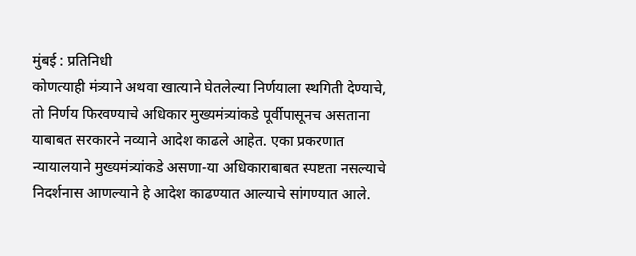मुंबई : प्रतिनिधी
कोणत्याही मंत्र्याने अथवा खात्याने घेतलेल्या निर्णयाला स्थगिती देण्याचे, तो निर्णय फिरवण्याचे अधिकार मुख्यमंत्र्यांकडे पूर्वीपासूनच असताना याबाबत सरकारने नव्याने आदेश काढले आहेत. एका प्रकरणात न्यायालयाने मुख्यमंत्र्यांकडे असणा-या अधिकाराबाबत स्पष्टता नसल्याचे निदर्शनास आणल्याने हे आदेश काढण्यात आल्याचे सांगण्यात आले.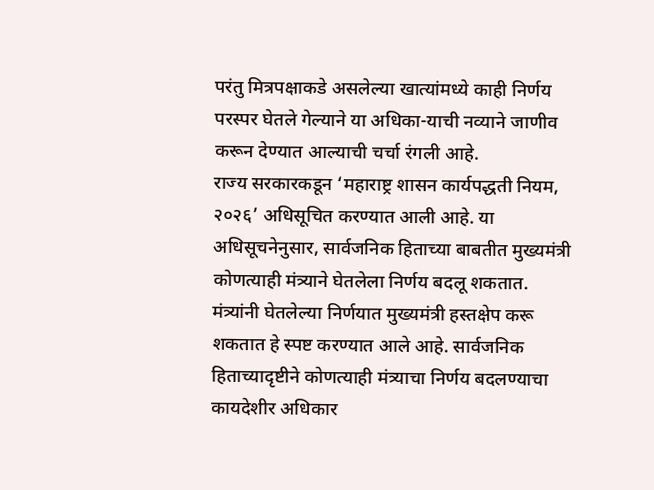परंतु मित्रपक्षाकडे असलेल्या खात्यांमध्ये काही निर्णय परस्पर घेतले गेल्याने या अधिका-याची नव्याने जाणीव करून देण्यात आल्याची चर्चा रंगली आहे.
राज्य सरकारकडून ‘महाराष्ट्र शासन कार्यपद्धती नियम, २०२६’ अधिसूचित करण्यात आली आहे. या अधिसूचनेनुसार, सार्वजनिक हिताच्या बाबतीत मुख्यमंत्री कोणत्याही मंत्र्याने घेतलेला निर्णय बदलू शकतात. मंत्र्यांनी घेतलेल्या निर्णयात मुख्यमंत्री हस्तक्षेप करू शकतात हे स्पष्ट करण्यात आले आहे. सार्वजनिक हिताच्यादृष्टीने कोणत्याही मंत्र्याचा निर्णय बदलण्याचा कायदेशीर अधिकार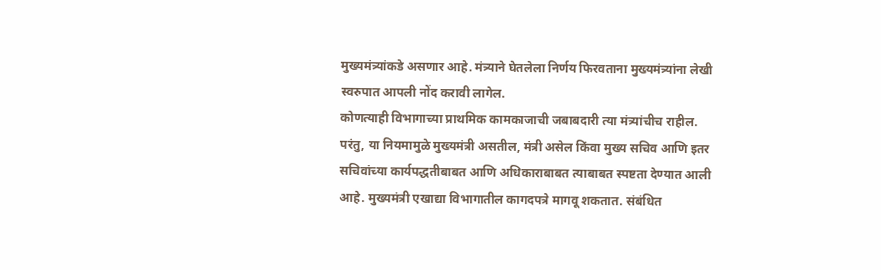मुख्यमंत्र्यांकडे असणार आहे. मंत्र्याने घेतलेला निर्णय फिरवताना मुख्यमंत्र्यांना लेखी स्वरुपात आपली नोंद करावी लागेल.
कोणत्याही विभागाच्या प्राथमिक कामकाजाची जबाबदारी त्या मंत्र्यांचीच राहील. परंतु, या नियमामुळे मुख्यमंत्री असतील, मंत्री असेल किंवा मुख्य सचिव आणि इतर सचिवांच्या कार्यपद्धतीबाबत आणि अधिकाराबाबत त्याबाबत स्पष्टता देण्यात आली आहे. मुख्यमंत्री एखाद्या विभागातील कागदपत्रे मागवू शकतात. संबंधित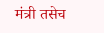मंत्री तसेच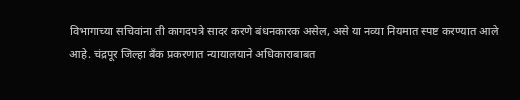विभागाच्या सचिवांना ती कागदपत्रे सादर करणे बंधनकारक असेल, असे या नव्या नियमात स्पष्ट करण्यात आले आहे. चंद्रपूर जिल्हा बँक प्रकरणात न्यायालयाने अधिकाराबाबत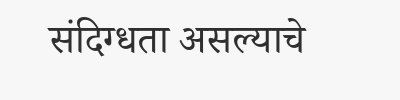संदिग्धता असल्याचे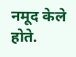नमूद केले होते.